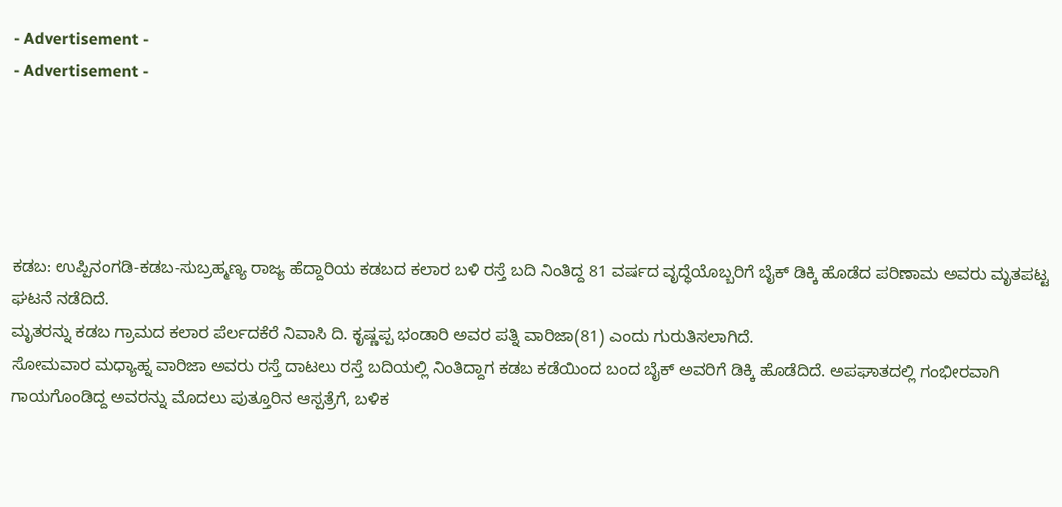- Advertisement -
- Advertisement -





ಕಡಬ: ಉಪ್ಪಿನಂಗಡಿ-ಕಡಬ-ಸುಬ್ರಹ್ಮಣ್ಯ ರಾಜ್ಯ ಹೆದ್ದಾರಿಯ ಕಡಬದ ಕಲಾರ ಬಳಿ ರಸ್ತೆ ಬದಿ ನಿಂತಿದ್ದ 81 ವರ್ಷದ ವೃದ್ಧೆಯೊಬ್ಬರಿಗೆ ಬೈಕ್ ಡಿಕ್ಕಿ ಹೊಡೆದ ಪರಿಣಾಮ ಅವರು ಮೃತಪಟ್ಟ ಘಟನೆ ನಡೆದಿದೆ.
ಮೃತರನ್ನು ಕಡಬ ಗ್ರಾಮದ ಕಲಾರ ಪೆರ್ಲದಕೆರೆ ನಿವಾಸಿ ದಿ. ಕೃಷ್ಣಪ್ಪ ಭಂಡಾರಿ ಅವರ ಪತ್ನಿ ವಾರಿಜಾ(81) ಎಂದು ಗುರುತಿಸಲಾಗಿದೆ.
ಸೋಮವಾರ ಮಧ್ಯಾಹ್ನ ವಾರಿಜಾ ಅವರು ರಸ್ತೆ ದಾಟಲು ರಸ್ತೆ ಬದಿಯಲ್ಲಿ ನಿಂತಿದ್ದಾಗ ಕಡಬ ಕಡೆಯಿಂದ ಬಂದ ಬೈಕ್ ಅವರಿಗೆ ಡಿಕ್ಕಿ ಹೊಡೆದಿದೆ. ಅಪಘಾತದಲ್ಲಿ ಗಂಭೀರವಾಗಿ ಗಾಯಗೊಂಡಿದ್ದ ಅವರನ್ನು ಮೊದಲು ಪುತ್ತೂರಿನ ಆಸ್ಪತ್ರೆಗೆ, ಬಳಿಕ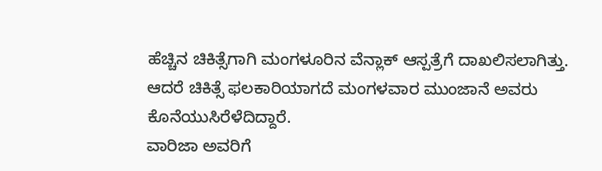ಹೆಚ್ಚಿನ ಚಿಕಿತ್ಸೆಗಾಗಿ ಮಂಗಳೂರಿನ ವೆನ್ಲಾಕ್ ಆಸ್ಪತ್ರೆಗೆ ದಾಖಲಿಸಲಾಗಿತ್ತು. ಆದರೆ ಚಿಕಿತ್ಸೆ ಫಲಕಾರಿಯಾಗದೆ ಮಂಗಳವಾರ ಮುಂಜಾನೆ ಅವರು ಕೊನೆಯುಸಿರೆಳೆದಿದ್ದಾರೆ.
ವಾರಿಜಾ ಅವರಿಗೆ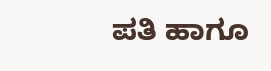ಪತಿ ಹಾಗೂ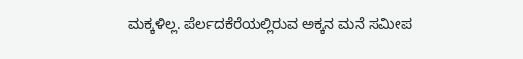ಮಕ್ಕಳಿಲ್ಲ. ಪೆರ್ಲದಕೆರೆಯಲ್ಲಿರುವ ಅಕ್ಕನ ಮನೆ ಸಮೀಪ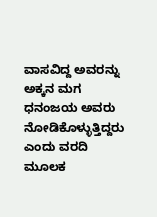ವಾಸವಿದ್ದ ಅವರನ್ನು ಅಕ್ಕನ ಮಗ ಧನಂಜಯ ಅವರು ನೋಡಿಕೊಳ್ಳುತ್ತಿದ್ದರು ಎಂದು ವರದಿ ಮೂಲಕ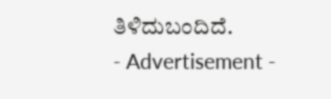ತಿಳಿದುಬಂದಿದೆ.
- Advertisement -